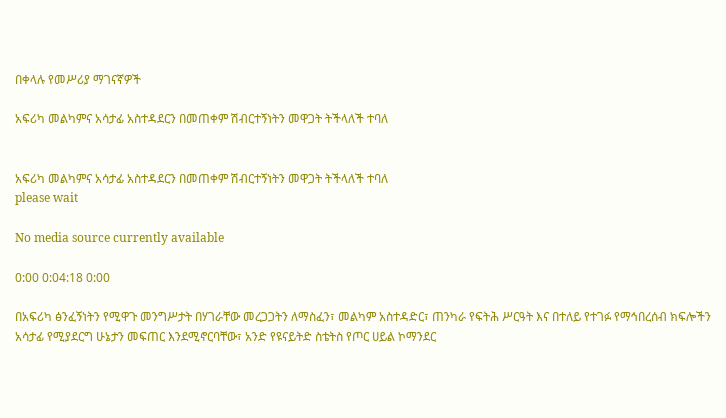በቀላሉ የመሥሪያ ማገናኛዎች

አፍሪካ መልካምና አሳታፊ አስተዳደርን በመጠቀም ሽብርተኝነትን መዋጋት ትችላለች ተባለ


አፍሪካ መልካምና አሳታፊ አስተዳደርን በመጠቀም ሽብርተኝነትን መዋጋት ትችላለች ተባለ
please wait

No media source currently available

0:00 0:04:18 0:00

በአፍሪካ ፅንፈኝነትን የሚዋጉ መንግሥታት በሃገራቸው መረጋጋትን ለማስፈን፣ መልካም አስተዳድር፣ ጠንካራ የፍትሕ ሥርዓት እና በተለይ የተገፉ የማኅበረሰብ ክፍሎችን አሳታፊ የሚያደርግ ሁኔታን መፍጠር እንደሚኖርባቸው፣ አንድ የዩናይትድ ስቴትስ የጦር ሀይል ኮማንደር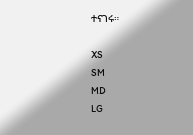ተናገሩ።

XS
SM
MD
LG